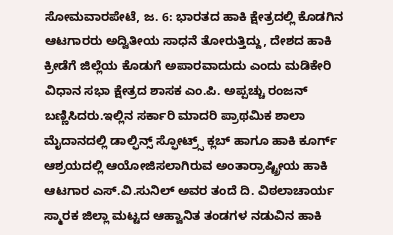ಸೋಮವಾರಪೇಟೆ, ಜ. 6: ಭಾರತದ ಹಾಕಿ ಕ್ಷೇತ್ರದಲ್ಲಿ ಕೊಡಗಿನ ಆಟಗಾರರು ಅದ್ವಿತೀಯ ಸಾಧನೆ ತೋರುತ್ತಿದ್ದು, ದೇಶದ ಹಾಕಿ ಕ್ರೀಡೆಗೆ ಜಿಲ್ಲೆಯ ಕೊಡುಗೆ ಅಪಾರವಾದುದು ಎಂದು ಮಡಿಕೇರಿ ವಿಧಾನ ಸಭಾ ಕ್ಷೇತ್ರದ ಶಾಸಕ ಎಂ.ಪಿ. ಅಪ್ಪಚ್ಚು ರಂಜನ್ ಬಣ್ಣಿಸಿದರು.ಇಲ್ಲಿನ ಸರ್ಕಾರಿ ಮಾದರಿ ಪ್ರಾಥಮಿಕ ಶಾಲಾ ಮೈದಾನದಲ್ಲಿ ಡಾಲ್ಫಿನ್ಸ್ ಸ್ಫೋಟ್ರ್ಸ್ ಕ್ಲಬ್ ಹಾಗೂ ಹಾಕಿ ಕೂರ್ಗ್ ಆಶ್ರಯದಲ್ಲಿ ಆಯೋಜಿಸಲಾಗಿರುವ ಅಂತಾರ್ರಾಷ್ಟ್ರೀಯ ಹಾಕಿ ಆಟಗಾರ ಎಸ್.ವಿ.ಸುನಿಲ್ ಅವರ ತಂದೆ ದಿ. ವಿಠಲಾಚಾರ್ಯ ಸ್ಮಾರಕ ಜಿಲ್ಲಾ ಮಟ್ಟದ ಆಹ್ವಾನಿತ ತಂಡಗಳ ನಡುವಿನ ಹಾಕಿ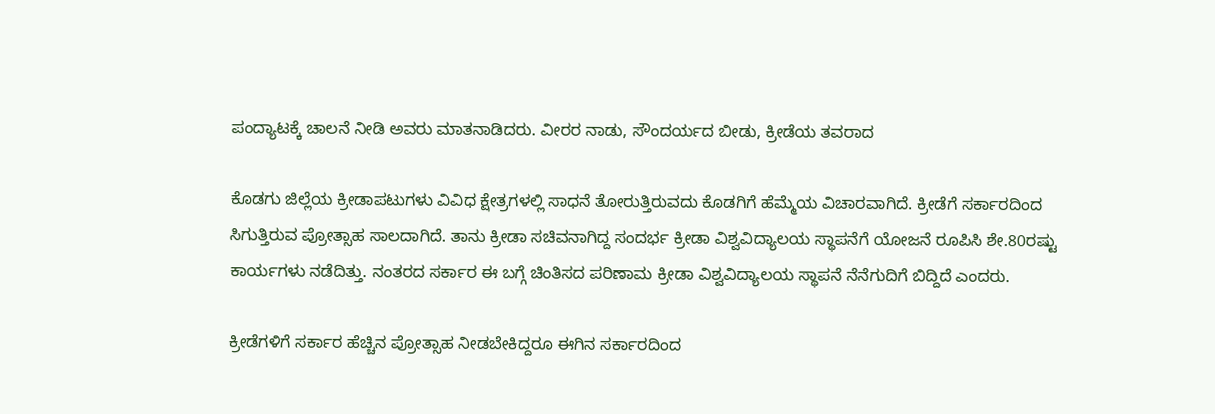ಪಂದ್ಯಾಟಕ್ಕೆ ಚಾಲನೆ ನೀಡಿ ಅವರು ಮಾತನಾಡಿದರು. ವೀರರ ನಾಡು, ಸೌಂದರ್ಯದ ಬೀಡು, ಕ್ರೀಡೆಯ ತವರಾದ

ಕೊಡಗು ಜಿಲ್ಲೆಯ ಕ್ರೀಡಾಪಟುಗಳು ವಿವಿಧ ಕ್ಷೇತ್ರಗಳಲ್ಲಿ ಸಾಧನೆ ತೋರುತ್ತಿರುವದು ಕೊಡಗಿಗೆ ಹೆಮ್ಮೆಯ ವಿಚಾರವಾಗಿದೆ. ಕ್ರೀಡೆಗೆ ಸರ್ಕಾರದಿಂದ ಸಿಗುತ್ತಿರುವ ಪ್ರೋತ್ಸಾಹ ಸಾಲದಾಗಿದೆ. ತಾನು ಕ್ರೀಡಾ ಸಚಿವನಾಗಿದ್ದ ಸಂದರ್ಭ ಕ್ರೀಡಾ ವಿಶ್ವವಿದ್ಯಾಲಯ ಸ್ಥಾಪನೆಗೆ ಯೋಜನೆ ರೂಪಿಸಿ ಶೇ.80ರಷ್ಟು ಕಾರ್ಯಗಳು ನಡೆದಿತ್ತು. ನಂತರದ ಸರ್ಕಾರ ಈ ಬಗ್ಗೆ ಚಿಂತಿಸದ ಪರಿಣಾಮ ಕ್ರೀಡಾ ವಿಶ್ವವಿದ್ಯಾಲಯ ಸ್ಥಾಪನೆ ನೆನೆಗುದಿಗೆ ಬಿದ್ದಿದೆ ಎಂದರು.

ಕ್ರೀಡೆಗಳಿಗೆ ಸರ್ಕಾರ ಹೆಚ್ಚಿನ ಪ್ರೋತ್ಸಾಹ ನೀಡಬೇಕಿದ್ದರೂ ಈಗಿನ ಸರ್ಕಾರದಿಂದ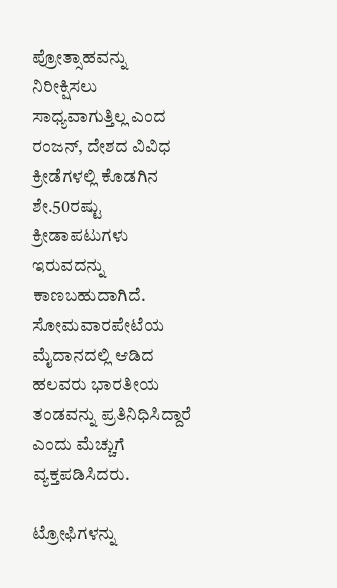ಪ್ರೋತ್ಸಾಹವನ್ನು ನಿರೀಕ್ಷಿಸಲು ಸಾಧ್ಯವಾಗುತ್ತಿಲ್ಲ ಎಂದ ರಂಜನ್, ದೇಶದ ವಿವಿಧ ಕ್ರೀಡೆಗಳಲ್ಲಿ ಕೊಡಗಿನ ಶೇ.50ರಷ್ಟು ಕ್ರೀಡಾಪಟುಗಳು ಇರುವದನ್ನು ಕಾಣಬಹುದಾಗಿದೆ. ಸೋಮವಾರಪೇಟೆಯ ಮೈದಾನದಲ್ಲಿ ಆಡಿದ ಹಲವರು ಭಾರತೀಯ ತಂಡವನ್ನು ಪ್ರತಿನಿಧಿಸಿದ್ದಾರೆ ಎಂದು ಮೆಚ್ಚುಗೆ ವ್ಯಕ್ತಪಡಿಸಿದರು.

ಟ್ರೋಫಿಗಳನ್ನು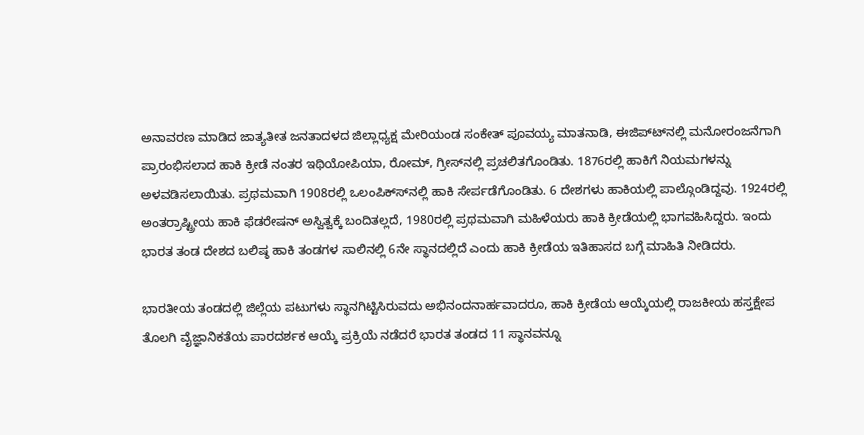ಅನಾವರಣ ಮಾಡಿದ ಜಾತ್ಯತೀತ ಜನತಾದಳದ ಜಿಲ್ಲಾಧ್ಯಕ್ಷ ಮೇರಿಯಂಡ ಸಂಕೇತ್ ಪೂವಯ್ಯ ಮಾತನಾಡಿ, ಈಜಿಪ್ಟ್‍ನಲ್ಲಿ ಮನೋರಂಜನೆಗಾಗಿ ಪ್ರಾರಂಭಿಸಲಾದ ಹಾಕಿ ಕ್ರೀಡೆ ನಂತರ ಇಥಿಯೋಪಿಯಾ, ರೋಮ್, ಗ್ರೀಸ್‍ನಲ್ಲಿ ಪ್ರಚಲಿತಗೊಂಡಿತು. 1876ರಲ್ಲಿ ಹಾಕಿಗೆ ನಿಯಮಗಳನ್ನು ಅಳವಡಿಸಲಾಯಿತು. ಪ್ರಥಮವಾಗಿ 1908ರಲ್ಲಿ ಒಲಂಪಿಕ್ಸ್‍ನಲ್ಲಿ ಹಾಕಿ ಸೇರ್ಪಡೆಗೊಂಡಿತು. 6 ದೇಶಗಳು ಹಾಕಿಯಲ್ಲಿ ಪಾಲ್ಗೊಂಡಿದ್ದವು. 1924ರಲ್ಲಿ ಅಂತರ್ರಾಷ್ಟ್ರೀಯ ಹಾಕಿ ಫೆಡರೇಷನ್ ಅಸ್ವಿತ್ವಕ್ಕೆ ಬಂದಿತಲ್ಲದೆ, 1980ರಲ್ಲಿ ಪ್ರಥಮವಾಗಿ ಮಹಿಳೆಯರು ಹಾಕಿ ಕ್ರೀಡೆಯಲ್ಲಿ ಭಾಗವಹಿಸಿದ್ದರು. ಇಂದು ಭಾರತ ತಂಡ ದೇಶದ ಬಲಿಷ್ಠ ಹಾಕಿ ತಂಡಗಳ ಸಾಲಿನಲ್ಲಿ 6ನೇ ಸ್ಥಾನದಲ್ಲಿದೆ ಎಂದು ಹಾಕಿ ಕ್ರೀಡೆಯ ಇತಿಹಾಸದ ಬಗ್ಗೆ ಮಾಹಿತಿ ನೀಡಿದರು.

ಭಾರತೀಯ ತಂಡದಲ್ಲಿ ಜಿಲ್ಲೆಯ ಪಟುಗಳು ಸ್ಥಾನಗಿಟ್ಟಿಸಿರುವದು ಅಭಿನಂದನಾರ್ಹವಾದರೂ, ಹಾಕಿ ಕ್ರೀಡೆಯ ಆಯ್ಕೆಯಲ್ಲಿ ರಾಜಕೀಯ ಹಸ್ತಕ್ಷೇಪ ತೊಲಗಿ ವೈಜ್ಞಾನಿಕತೆಯ ಪಾರದರ್ಶಕ ಆಯ್ಕೆ ಪ್ರಕ್ರಿಯೆ ನಡೆದರೆ ಭಾರತ ತಂಡದ 11 ಸ್ಥಾನವನ್ನೂ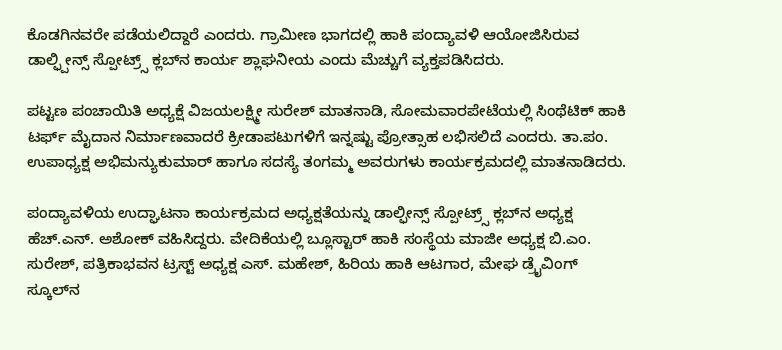ಕೊಡಗಿನವರೇ ಪಡೆಯಲಿದ್ದಾರೆ ಎಂದರು. ಗ್ರಾಮೀಣ ಭಾಗದಲ್ಲಿ ಹಾಕಿ ಪಂದ್ಯಾವಳಿ ಆಯೋಜಿಸಿರುವ ಡಾಲ್ಫ್ಪೀನ್ಸ್ ಸ್ಪೋಟ್ರ್ಸ್ ಕ್ಲಬ್‍ನ ಕಾರ್ಯ ಶ್ಲಾಘನೀಯ ಎಂದು ಮೆಚ್ಚುಗೆ ವ್ಯಕ್ತಪಡಿಸಿದರು.

ಪಟ್ಟಣ ಪಂಚಾಯಿತಿ ಅಧ್ಯಕ್ಷೆ ವಿಜಯಲಕ್ಷ್ಮೀ ಸುರೇಶ್ ಮಾತನಾಡಿ, ಸೋಮವಾರಪೇಟೆಯಲ್ಲಿ ಸಿಂಥೆಟಿಕ್ ಹಾಕಿ ಟರ್ಫ್ ಮೈದಾನ ನಿರ್ಮಾಣವಾದರೆ ಕ್ರೀಡಾಪಟುಗಳಿಗೆ ಇನ್ನಷ್ಟು ಪ್ರೋತ್ಸಾಹ ಲಭಿಸಲಿದೆ ಎಂದರು. ತಾ.ಪಂ. ಉಪಾಧ್ಯಕ್ಷ ಅಭಿಮನ್ಯುಕುಮಾರ್ ಹಾಗೂ ಸದಸ್ಯೆ ತಂಗಮ್ಮ ಅವರುಗಳು ಕಾರ್ಯಕ್ರಮದಲ್ಲಿ ಮಾತನಾಡಿದರು.

ಪಂದ್ಯಾವಳಿಯ ಉದ್ಘಾಟನಾ ಕಾರ್ಯಕ್ರಮದ ಅಧ್ಯಕ್ಷತೆಯನ್ನು ಡಾಲ್ಫೀನ್ಸ್ ಸ್ಪೋಟ್ರ್ಸ್ ಕ್ಲಬ್‍ನ ಅಧ್ಯಕ್ಷ ಹೆಚ್.ಎನ್. ಅಶೋಕ್ ವಹಿಸಿದ್ದರು. ವೇದಿಕೆಯಲ್ಲಿ ಬ್ಲೂಸ್ಟಾರ್ ಹಾಕಿ ಸಂಸ್ಥೆಯ ಮಾಜೀ ಅಧ್ಯಕ್ಷ ಬಿ.ಎಂ. ಸುರೇಶ್, ಪತ್ರಿಕಾಭವನ ಟ್ರಸ್ಟ್ ಅಧ್ಯಕ್ಷ ಎಸ್. ಮಹೇಶ್, ಹಿರಿಯ ಹಾಕಿ ಆಟಗಾರ, ಮೇಘ ಡ್ರೈವಿಂಗ್ ಸ್ಕೂಲ್‍ನ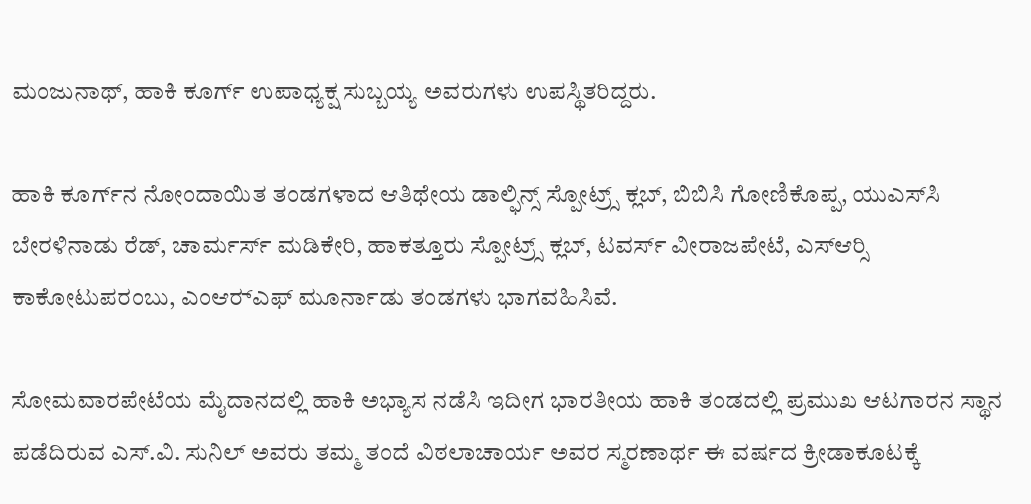ಮಂಜುನಾಥ್, ಹಾಕಿ ಕೂರ್ಗ್ ಉಪಾಧ್ಯಕ್ಷ ಸುಬ್ಬಯ್ಯ ಅವರುಗಳು ಉಪಸ್ಥಿತರಿದ್ದರು.

ಹಾಕಿ ಕೂರ್ಗ್‍ನ ನೋಂದಾಯಿತ ತಂಡಗಳಾದ ಆತಿಥೇಯ ಡಾಲ್ಫಿನ್ಸ್ ಸ್ಪೋಟ್ರ್ಸ್ ಕ್ಲಬ್, ಬಿಬಿಸಿ ಗೋಣಿಕೊಪ್ಪ, ಯುಎಸ್‍ಸಿ ಬೇರಳಿನಾಡು ರೆಡ್, ಚಾರ್ಮರ್ಸ್ ಮಡಿಕೇರಿ, ಹಾಕತ್ತೂರು ಸ್ಪೋಟ್ರ್ಸ್ ಕ್ಲಬ್, ಟವರ್ಸ್ ವೀರಾಜಪೇಟೆ, ಎಸ್‍ಆರ್‍ಸಿ ಕಾಕೋಟುಪರಂಬು, ಎಂಆರ್‍ಎಫ್ ಮೂರ್ನಾಡು ತಂಡಗಳು ಭಾಗವಹಿಸಿವೆ.

ಸೋಮವಾರಪೇಟೆಯ ಮೈದಾನದಲ್ಲಿ ಹಾಕಿ ಅಭ್ಯಾಸ ನಡೆಸಿ ಇದೀಗ ಭಾರತೀಯ ಹಾಕಿ ತಂಡದಲ್ಲಿ ಪ್ರಮುಖ ಆಟಗಾರನ ಸ್ಥಾನ ಪಡೆದಿರುವ ಎಸ್.ವಿ. ಸುನಿಲ್ ಅವರು ತಮ್ಮ ತಂದೆ ವಿಠಲಾಚಾರ್ಯ ಅವರ ಸ್ಮರಣಾರ್ಥ ಈ ವರ್ಷದ ಕ್ರೀಡಾಕೂಟಕ್ಕೆ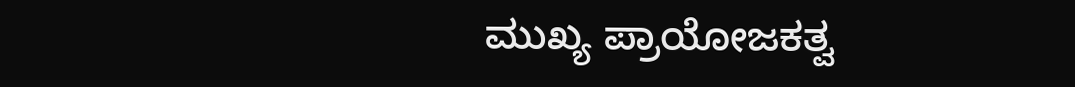ಮುಖ್ಯ ಪ್ರಾಯೋಜಕತ್ವ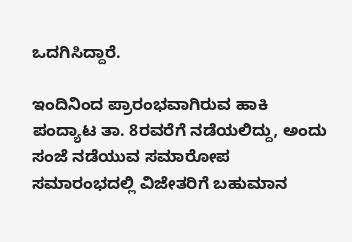ಒದಗಿಸಿದ್ದಾರೆ.

ಇಂದಿನಿಂದ ಪ್ರಾರಂಭವಾಗಿರುವ ಹಾಕಿ ಪಂದ್ಯಾಟ ತಾ. 8ರವರೆಗೆ ನಡೆಯಲಿದ್ದು, ಅಂದು ಸಂಜೆ ನಡೆಯುವ ಸಮಾರೋಪ ಸಮಾರಂಭದಲ್ಲಿ ವಿಜೇತರಿಗೆ ಬಹುಮಾನ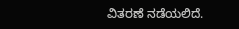ವಿತರಣೆ ನಡೆಯಲಿದೆ.